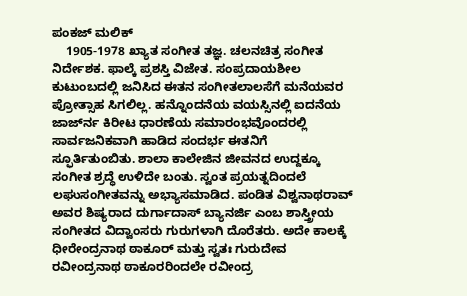ಪಂಕಜ್ ಮಲಿಕ್
    1905-1978 ಖ್ಯಾತ ಸಂಗೀತ ತಜ್ಞ. ಚಲನಚಿತ್ರ ಸಂಗೀತ ನಿರ್ದೇಶಕ. ಫಾಲ್ಕೆ ಪ್ರಶಸ್ತಿ ವಿಜೇತ. ಸಂಪ್ರದಾಯಶೀಲ ಕುಟುಂಬದಲ್ಲಿ ಜನಿಸಿದ ಈತನ ಸಂಗೀತಲಾಲಸೆಗೆ ಮನೆಯವರ ಪ್ರೋತ್ಸಾಹ ಸಿಗಲಿಲ್ಲ. ಹನ್ನೊಂದನೆಯ ವಯಸ್ಸಿನಲ್ಲಿ ಐದನೆಯ ಜಾರ್ಜ್‍ನ ಕಿರೀಟ ಧಾರಣೆಯ ಸಮಾರಂಭವೊಂದರಲ್ಲಿ ಸಾರ್ವಜನಿಕವಾಗಿ ಹಾಡಿದ ಸಂದರ್ಭ ಈತನಿಗೆ ಸ್ಫೂರ್ತಿತುಂಬಿತು. ಶಾಲಾ ಕಾಲೇಜಿನ ಜೀವನದ ಉದ್ದಕ್ಕೂ ಸಂಗೀತ ಶ್ರದ್ಧೆ ಉಳಿದೇ ಬಂತು. ಸ್ವಂತ ಪ್ರಯತ್ನದಿಂದಲೆ ಲಘುಸಂಗೀತವನ್ನು ಅಭ್ಯಾಸಮಾಡಿದ. ಪಂಡಿತ ವಿಶ್ವನಾಥರಾವ್ ಅವರ ಶಿಷ್ಯರಾದ ದುರ್ಗಾದಾಸ್ ಬ್ಯಾನರ್ಜಿ ಎಂಬ ಶಾಸ್ತ್ರೀಯ ಸಂಗೀತದ ವಿದ್ವಾಂಸರು ಗುರುಗಳಾಗಿ ದೊರೆತರು. ಅದೇ ಕಾಲಕ್ಕೆ ಧೀರೇಂದ್ರನಾಥ ಠಾಕೂರ್ ಮತ್ತು ಸ್ವತಃ ಗುರುದೇವ ರವೀಂದ್ರನಾಥ ಠಾಕೂರರಿಂದಲೇ ರವೀಂದ್ರ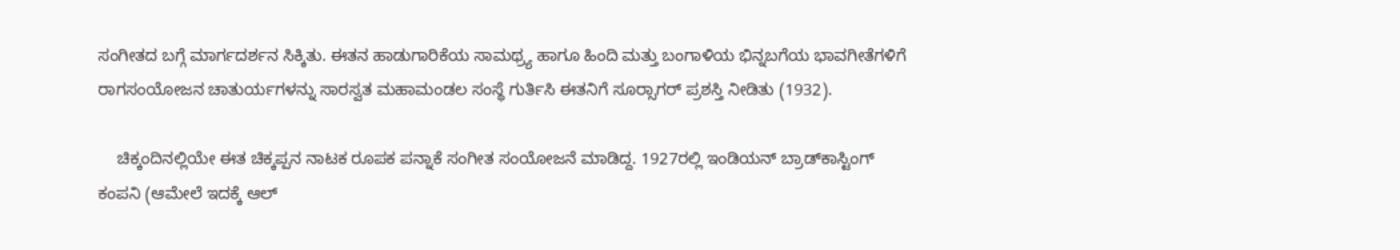ಸಂಗೀತದ ಬಗ್ಗೆ ಮಾರ್ಗದರ್ಶನ ಸಿಕ್ಕಿತು. ಈತನ ಹಾಡುಗಾರಿಕೆಯ ಸಾಮಥ್ರ್ಯ ಹಾಗೂ ಹಿಂದಿ ಮತ್ತು ಬಂಗಾಳಿಯ ಭಿನ್ನಬಗೆಯ ಭಾವಗೀತೆಗಳಿಗೆ ರಾಗಸಂಯೋಜನ ಚಾತುರ್ಯಗಳನ್ನು ಸಾರಸ್ವತ ಮಹಾಮಂಡಲ ಸಂಸ್ಥೆ ಗುರ್ತಿಸಿ ಈತನಿಗೆ ಸೂರ್‍ಸಾಗರ್ ಪ್ರಶಸ್ತಿ ನೀಡಿತು (1932).

    ಚಿಕ್ಕಂದಿನಲ್ಲಿಯೇ ಈತ ಚಿಕ್ಕಪ್ಪನ ನಾಟಕ ರೂಪಕ ಪನ್ನಾಕೆ ಸಂಗೀತ ಸಂಯೋಜನೆ ಮಾಡಿದ್ದ. 1927ರಲ್ಲಿ ಇಂಡಿಯನ್ ಬ್ರಾಡ್‍ಕಾಸ್ಟಿಂಗ್ ಕಂಪನಿ (ಆಮೇಲೆ ಇದಕ್ಕೆ ಆಲ್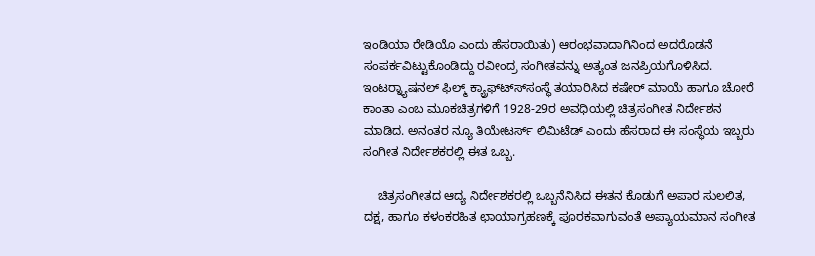ಇಂಡಿಯಾ ರೇಡಿಯೊ ಎಂದು ಹೆಸರಾಯಿತು) ಆರಂಭವಾದಾಗಿನಿಂದ ಅದರೊಡನೆ ಸಂಪರ್ಕವಿಟ್ಟುಕೊಂಡಿದ್ದು ರವೀಂದ್ರ ಸಂಗೀತವನ್ನು ಅತ್ಯಂತ ಜನಪ್ರಿಯಗೊಳಿಸಿದ. ಇಂಟರ್‍ನ್ಯಾಷನಲ್ ಫಿಲ್ಮ್ ಕ್ಯ್ರಾಫ್ಟ್ಸ್‍ಸಂಸ್ಥೆ ತಯಾರಿಸಿದ ಕಷೇರ್ ಮಾಯೆ ಹಾಗೂ ಚೋರೆ ಕಾಂತಾ ಎಂಬ ಮೂಕಚಿತ್ರಗಳಿಗೆ 1928-29ರ ಅವಧಿಯಲ್ಲಿ ಚಿತ್ರಸಂಗೀತ ನಿರ್ದೇಶನ ಮಾಡಿದ. ಅನಂತರ ನ್ಯೂ ತಿಯೇಟರ್ಸ್ ಲಿಮಿಟೆಡ್ ಎಂದು ಹೆಸರಾದ ಈ ಸಂಸ್ಥೆಯ ಇಬ್ಬರು ಸಂಗೀತ ನಿರ್ದೇಶಕರಲ್ಲಿ ಈತ ಒಬ್ಬ.

    ಚಿತ್ರಸಂಗೀತದ ಆದ್ಯ ನಿರ್ದೇಶಕರಲ್ಲಿ ಒಬ್ಬನೆನಿಸಿದ ಈತನ ಕೊಡುಗೆ ಅಪಾರ ಸುಲಲಿತ, ದಕ್ಷ, ಹಾಗೂ ಕಳಂಕರಹಿತ ಛಾಯಾಗ್ರಹಣಕ್ಕೆ ಪೂರಕವಾಗುವಂತೆ ಅಪ್ಯಾಯಮಾನ ಸಂಗೀತ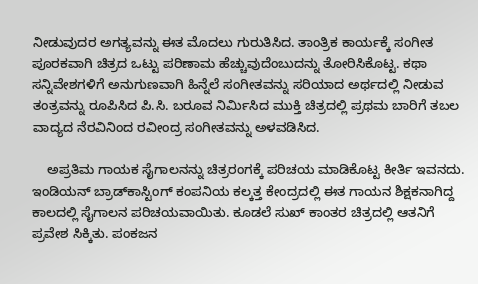ನೀಡುವುದರ ಅಗತ್ಯವನ್ನು ಈತ ಮೊದಲು ಗುರುತಿಸಿದ. ತಾಂತ್ರಿಕ ಕಾರ್ಯಕ್ಕೆ ಸಂಗೀತ ಪೂರಕವಾಗಿ ಚಿತ್ರದ ಒಟ್ಟು ಪರಿಣಾಮ ಹೆಚ್ಚುವುದೆಂಬುದನ್ನು ತೋರಿಸಿಕೊಟ್ಟ. ಕಥಾ ಸನ್ನಿವೇಶಗಳಿಗೆ ಅನುಗುಣವಾಗಿ ಹಿನ್ನೆಲೆ ಸಂಗೀತವನ್ನು ಸರಿಯಾದ ಅರ್ಥದಲ್ಲಿ ನೀಡುವ ತಂತ್ರವನ್ನು ರೂಪಿಸಿದ ಪಿ.ಸಿ. ಬರೂವ ನಿರ್ಮಿಸಿದ ಮುಕ್ತಿ ಚಿತ್ರದಲ್ಲಿ ಪ್ರಥಮ ಬಾರಿಗೆ ತಬಲ ವಾದ್ಯದ ನೆರವಿನಿಂದ ರವೀಂದ್ರ ಸಂಗೀತವನ್ನು ಅಳವಡಿಸಿದ.

    ಅಪ್ರತಿಮ ಗಾಯಕ ಸೈಗಾಲನನ್ನು ಚಿತ್ರರಂಗಕ್ಕೆ ಪರಿಚಯ ಮಾಡಿಕೊಟ್ಟ ಕೀರ್ತಿ ಇವನದು. ಇಂಡಿಯನ್ ಬ್ರಾಡ್‍ಕಾಸ್ಟಿಂಗ್ ಕಂಪನಿಯ ಕಲ್ಕತ್ತ ಕೇಂದ್ರದಲ್ಲಿ ಈತ ಗಾಯನ ಶಿಕ್ಷಕನಾಗಿದ್ದ ಕಾಲದಲ್ಲಿ ಸೈಗಾಲನ ಪರಿಚಯವಾಯಿತು. ಕೂಡಲೆ ಸುಖ್ ಕಾಂತರ ಚಿತ್ರದಲ್ಲಿ ಆತನಿಗೆ ಪ್ರವೇಶ ಸಿಕ್ಕಿತು. ಪಂಕಜನ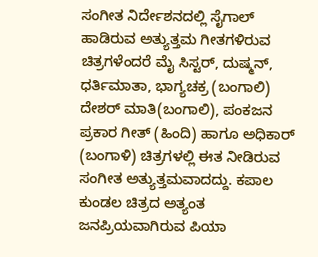ಸಂಗೀತ ನಿರ್ದೇಶನದಲ್ಲಿ ಸೈಗಾಲ್ ಹಾಡಿರುವ ಅತ್ಯುತ್ತಮ ಗೀತಗಳಿರುವ ಚಿತ್ರಗಳೆಂದರೆ ಮೈ ಸಿಸ್ಟರ್, ದುಷ್ಮನ್, ಧರ್ತಿಮಾತಾ, ಭಾಗ್ಯಚಕ್ರ (ಬಂಗಾಲಿ) ದೇಶರ್ ಮಾತಿ(ಬಂಗಾಲಿ), ಪಂಕಜನ ಪ್ರಕಾರ ಗೀತ್ (ಹಿಂದಿ) ಹಾಗೂ ಅಧಿಕಾರ್ (ಬಂಗಾಳಿ) ಚಿತ್ರಗಳಲ್ಲಿ ಈತ ನೀಡಿರುವ ಸಂಗೀತ ಅತ್ಯುತ್ತಮವಾದದ್ದು. ಕಪಾಲ ಕುಂಡಲ ಚಿತ್ರದ ಅತ್ಯಂತ ಜನಪ್ರಿಯವಾಗಿರುವ ಪಿಯಾ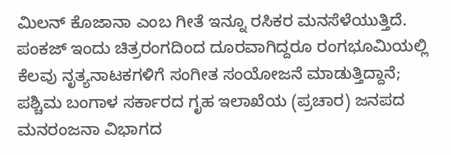ಮಿಲನ್ ಕೊಜಾನಾ ಎಂಬ ಗೀತೆ ಇನ್ನೂ ರಸಿಕರ ಮನಸೆಳೆಯುತ್ತಿದೆ. ಪಂಕಜ್ ಇಂದು ಚಿತ್ರರಂಗದಿಂದ ದೂರವಾಗಿದ್ದರೂ ರಂಗಭೂಮಿಯಲ್ಲಿ ಕೆಲವು ನೃತ್ಯನಾಟಕಗಳಿಗೆ ಸಂಗೀತ ಸಂಯೋಜನೆ ಮಾಡುತ್ತಿದ್ದಾನೆ; ಪಶ್ಚಿಮ ಬಂಗಾಳ ಸರ್ಕಾರದ ಗೃಹ ಇಲಾಖೆಯ (ಪ್ರಚಾರ) ಜನಪದ ಮನರಂಜನಾ ವಿಭಾಗದ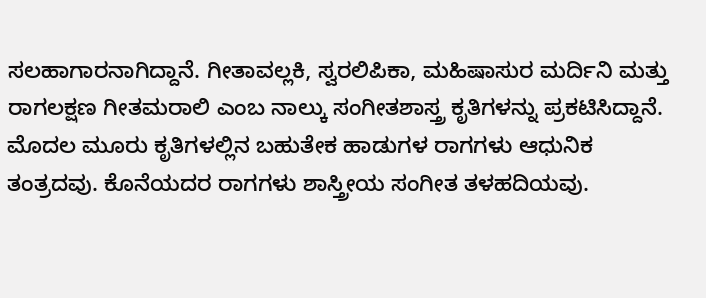ಸಲಹಾಗಾರನಾಗಿದ್ದಾನೆ. ಗೀತಾವಲ್ಲಕಿ, ಸ್ವರಲಿಪಿಕಾ, ಮಹಿಷಾಸುರ ಮರ್ದಿನಿ ಮತ್ತು ರಾಗಲಕ್ಷಣ ಗೀತಮರಾಲಿ ಎಂಬ ನಾಲ್ಕು ಸಂಗೀತಶಾಸ್ತ್ರ ಕೃತಿಗಳನ್ನು ಪ್ರಕಟಿಸಿದ್ದಾನೆ. ಮೊದಲ ಮೂರು ಕೃತಿಗಳಲ್ಲಿನ ಬಹುತೇಕ ಹಾಡುಗಳ ರಾಗಗಳು ಆಧುನಿಕ ತಂತ್ರದವು. ಕೊನೆಯದರ ರಾಗಗಳು ಶಾಸ್ತ್ರೀಯ ಸಂಗೀತ ತಳಹದಿಯವು.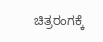ಚಿತ್ರರಂಗಕ್ಕೆ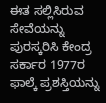ಈತ ಸಲ್ಲಿಸಿರುವ ಸೇವೆಯನ್ನು ಪುರಸ್ಕರಿಸಿ ಕೇಂದ್ರ ಸರ್ಕಾರ 1977ರ ಫಾಲ್ಕೆ ಪ್ರಶಸ್ತಿಯನ್ನು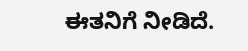ಈತನಿಗೆ ನೀಡಿದೆ.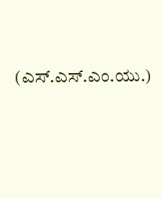(ಎಸ್.ಎಸ್.ಎಂ.ಯು.)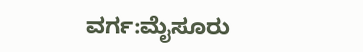ವರ್ಗ:ಮೈಸೂರು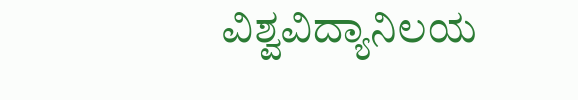ವಿಶ್ವವಿದ್ಯಾನಿಲಯ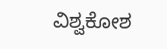ವಿಶ್ವಕೋಶ